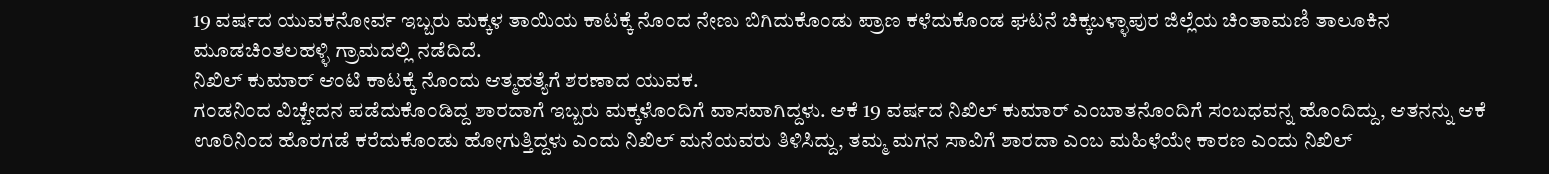19 ವರ್ಷದ ಯುವಕನೋರ್ವ ಇಬ್ಬರು ಮಕ್ಕಳ ತಾಯಿಯ ಕಾಟಕ್ಕೆ ನೊಂದ ನೇಣು ಬಿಗಿದುಕೊಂಡು ಪ್ರಾಣ ಕಳೆದುಕೊಂಡ ಘಟನೆ ಚಿಕ್ಕಬಳ್ಳಾಪುರ ಜಿಲ್ಲೆಯ ಚಿಂತಾಮಣಿ ತಾಲೂಕಿನ ಮೂಡಚಿಂತಲಹಳ್ಳಿ ಗ್ರಾಮದಲ್ಲಿ ನಡೆದಿದೆ.
ನಿಖಿಲ್ ಕುಮಾರ್ ಆಂಟಿ ಕಾಟಕ್ಕೆ ನೊಂದು ಆತ್ಮಹತ್ಯೆಗೆ ಶರಣಾದ ಯುವಕ.
ಗಂಡನಿಂದ ವಿಚ್ಚೇದನ ಪಡೆದುಕೊಂಡಿದ್ದ ಶಾರದಾಗೆ ಇಬ್ಬರು ಮಕ್ಕಳೊಂದಿಗೆ ವಾಸವಾಗಿದ್ದಳು. ಆಕೆ 19 ವರ್ಷದ ನಿಖಿಲ್ ಕುಮಾರ್ ಎಂಬಾತನೊಂದಿಗೆ ಸಂಬಧವನ್ನ ಹೊಂದಿದ್ದು, ಆತನನ್ನು ಆಕೆ ಊರಿನಿಂದ ಹೊರಗಡೆ ಕರೆದುಕೊಂಡು ಹೋಗುತ್ತಿದ್ದಳು ಎಂದು ನಿಖಿಲ್ ಮನೆಯವರು ತಿಳಿಸಿದ್ದು, ತಮ್ಮ ಮಗನ ಸಾವಿಗೆ ಶಾರದಾ ಎಂಬ ಮಹಿಳೆಯೇ ಕಾರಣ ಎಂದು ನಿಖಿಲ್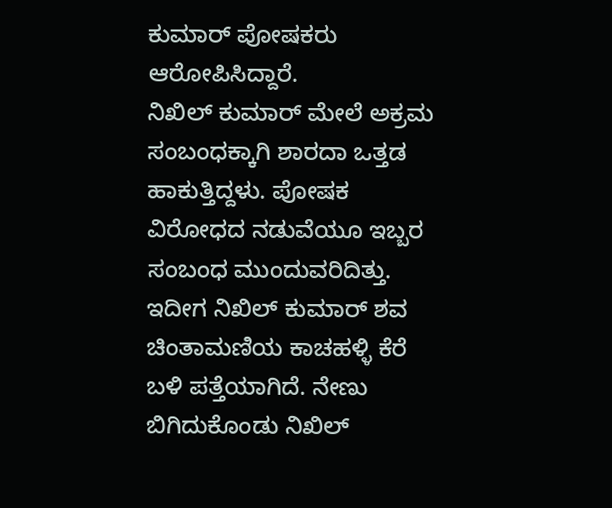ಕುಮಾರ್ ಪೋಷಕರು ಆರೋಪಿಸಿದ್ದಾರೆ.
ನಿಖಿಲ್ ಕುಮಾರ್ ಮೇಲೆ ಅಕ್ರಮ ಸಂಬಂಧಕ್ಕಾಗಿ ಶಾರದಾ ಒತ್ತಡ ಹಾಕುತ್ತಿದ್ದಳು. ಪೋಷಕ ವಿರೋಧದ ನಡುವೆಯೂ ಇಬ್ಬರ ಸಂಬಂಧ ಮುಂದುವರಿದಿತ್ತು. ಇದೀಗ ನಿಖಿಲ್ ಕುಮಾರ್ ಶವ ಚಿಂತಾಮಣಿಯ ಕಾಚಹಳ್ಳಿ ಕೆರೆ ಬಳಿ ಪತ್ತೆಯಾಗಿದೆ. ನೇಣು ಬಿಗಿದುಕೊಂಡು ನಿಖಿಲ್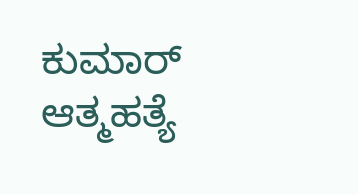ಕುಮಾರ್ ಆತ್ಮಹತ್ಯೆ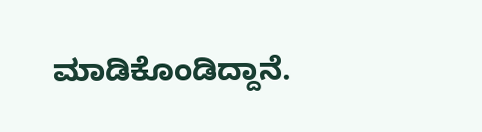ಮಾಡಿಕೊಂಡಿದ್ದಾನೆ.